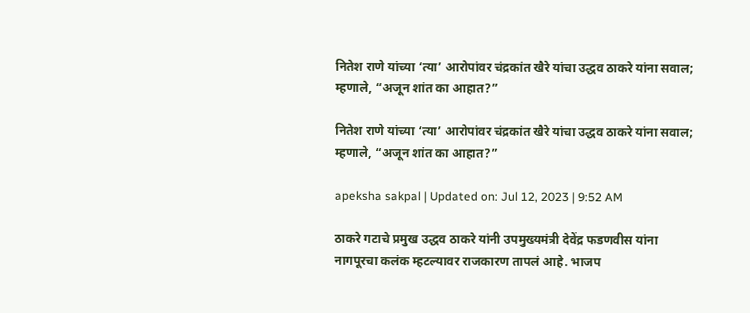नितेश राणे यांच्या ‘त्या’ आरोपांवर चंद्रकांत खैरे यांचा उद्धव ठाकरे यांना सवाल; म्हणाले, “अजून शांत का आहात?”

नितेश राणे यांच्या ‘त्या’ आरोपांवर चंद्रकांत खैरे यांचा उद्धव ठाकरे यांना सवाल; म्हणाले, “अजून शांत का आहात?”

apeksha sakpal | Updated on: Jul 12, 2023 | 9:52 AM

ठाकरे गटाचे प्रमुख उद्धव ठाकरे यांनी उपमुख्यमंत्री देवेंद्र फडणवीस यांना नागपूरचा कलंक म्हटल्यावर राजकारण तापलं आहे. भाजप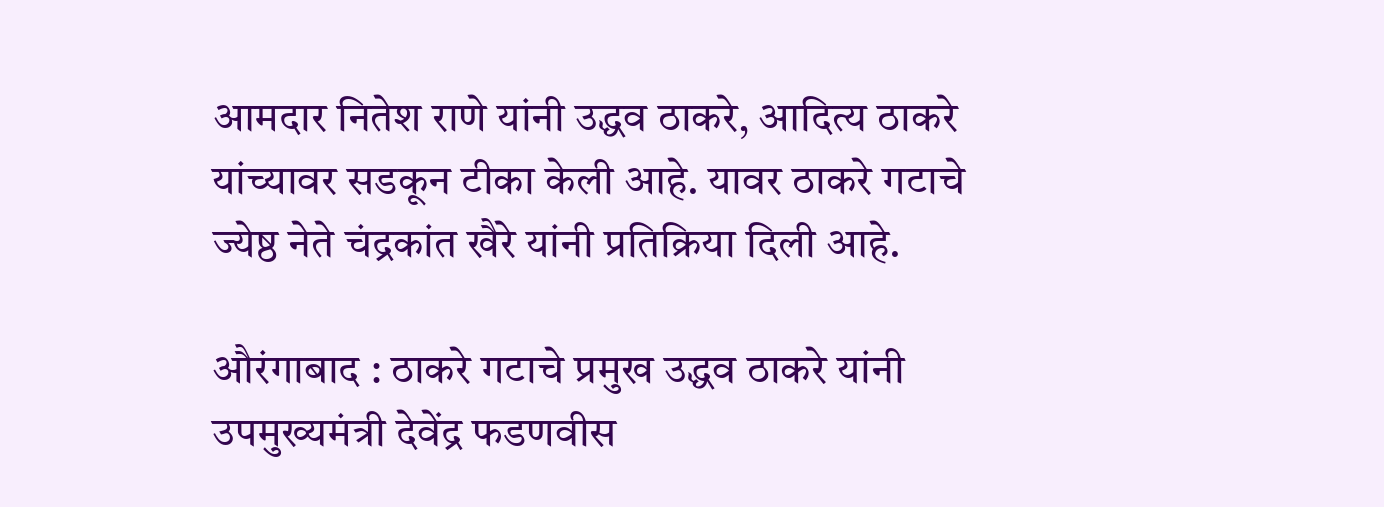आमदार नितेश राणे यांनी उद्धव ठाकरे, आदित्य ठाकरे यांच्यावर सडकून टीका केली आहे. यावर ठाकरे गटाचे ज्येष्ठ नेते चंद्रकांत खैरे यांनी प्रतिक्रिया दिली आहे.

औरंगाबाद : ठाकरे गटाचे प्रमुख उद्धव ठाकरे यांनी उपमुख्यमंत्री देवेंद्र फडणवीस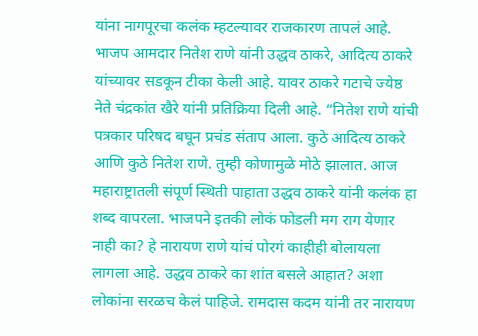यांना नागपूरचा कलंक म्हटल्यावर राजकारण तापलं आहे. भाजप आमदार नितेश राणे यांनी उद्धव ठाकरे, आदित्य ठाकरे यांच्यावर सडकून टीका केली आहे. यावर ठाकरे गटाचे ज्येष्ठ नेते चंद्रकांत खैरे यांनी प्रतिक्रिया दिली आहे. “नितेश राणे यांची पत्रकार परिषद बघून प्रचंड संताप आला. कुठे आदित्य ठाकरे आणि कुठे नितेश राणे. तुम्ही कोणामुळे मोठे झालात. आज महाराष्ट्रातली संपूर्ण स्थिती पाहाता उद्धव ठाकरे यांनी कलंक हा शब्द वापरला. भाजपने इतकी लोकं फोडली मग राग येणार नाही का? हे नारायण राणे यांचं पोरगं काहीही बोलायला लागला आहे. उद्धव ठाकरे का शांत बसले आहात? अशा लोकांना सरळच केलं पाहिजे. रामदास कदम यांनी तर नारायण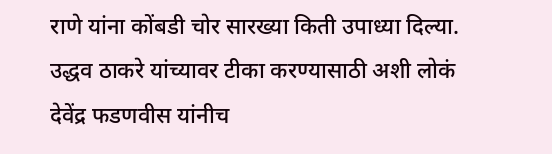राणे यांना कोंबडी चोर सारख्या किती उपाध्या दिल्या. उद्धव ठाकरे यांच्यावर टीका करण्यासाठी अशी लोकं देवेंद्र फडणवीस यांनीच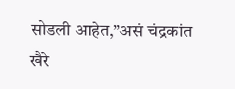सोडली आहेत,”असं चंद्रकांत खैरे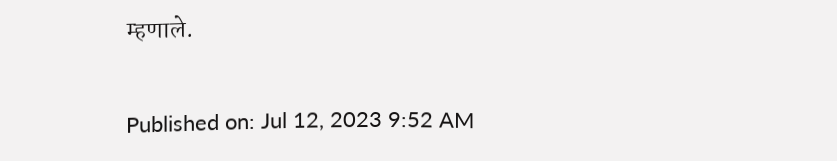म्हणाले.

Published on: Jul 12, 2023 9:52 AM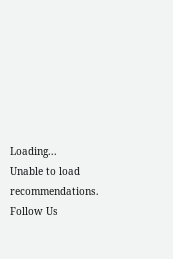Loading...
Unable to load recommendations.
Follow Us